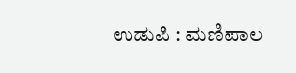ಉಡುಪಿ : ಮಣಿಪಾಲ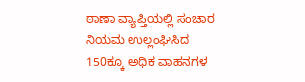ಠಾಣಾ ವ್ಯಾಪ್ತಿಯಲ್ಲಿ ಸಂಚಾರ ನಿಯಮ ಉಲ್ಲಂಘಿಸಿದ 150ಕ್ಕೂ ಅಧಿಕ ವಾಹನಗಳ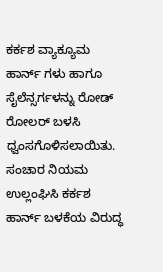ಕರ್ಕಶ ವ್ಯಾಕ್ಯೂಮ ಹಾರ್ನ್ ಗಳು ಹಾಗೂ ಸೈಲೆನ್ಸರ್ಗಳನ್ನು ರೋಡ್ ರೋಲರ್ ಬಳಸಿ ಧ್ವಂಸಗೊಳಿಸಲಾಯಿತು.
ಸಂಚಾರ ನಿಯಮ ಉಲ್ಲಂಘಿಸಿ ಕರ್ಕಶ ಹಾರ್ನ್ ಬಳಕೆಯ ವಿರುದ್ಧ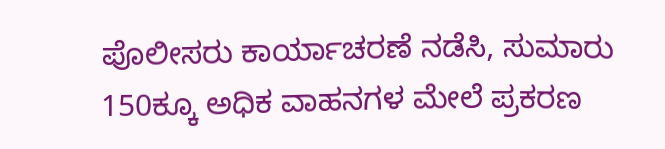ಪೊಲೀಸರು ಕಾರ್ಯಾಚರಣೆ ನಡೆಸಿ, ಸುಮಾರು 150ಕ್ಕೂ ಅಧಿಕ ವಾಹನಗಳ ಮೇಲೆ ಪ್ರಕರಣ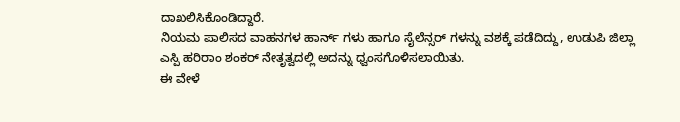ದಾಖಲಿಸಿಕೊಂಡಿದ್ದಾರೆ.
ನಿಯಮ ಪಾಲಿಸದ ವಾಹನಗಳ ಹಾರ್ನ್ ಗಳು ಹಾಗೂ ಸೈಲೆನ್ಸರ್ ಗಳನ್ನು ವಶಕ್ಕೆ ಪಡೆದಿದ್ದು, ಉಡುಪಿ ಜಿಲ್ಲಾ ಎಸ್ಪಿ ಹರಿರಾಂ ಶಂಕರ್ ನೇತೃತ್ವದಲ್ಲಿ ಅದನ್ನು ಧ್ವಂಸಗೊಳಿಸಲಾಯಿತು.
ಈ ವೇಳೆ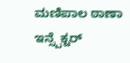ಮಣಿಪಾಲ ಠಾಣಾ ಇನ್ಸ್ಪೆಕ್ಟರ್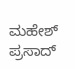ಮಹೇಶ್ ಪ್ರಸಾದ್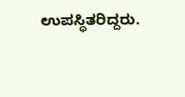ಉಪಸ್ಥಿತರಿದ್ದರು.